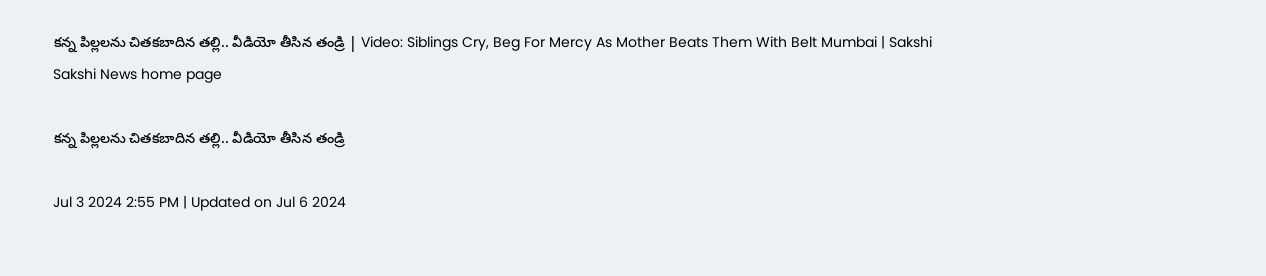క‌న్న పిల్ల‌ల‌ను చిత‌క‌బాదిన త‌ల్లి.. వీడియో తీసిన తండ్రి | Video: Siblings Cry, Beg For Mercy As Mother Beats Them With Belt Mumbai | Sakshi
Sakshi News home page

క‌న్న పిల్ల‌ల‌ను చిత‌క‌బాదిన త‌ల్లి.. వీడియో తీసిన తండ్రి

Jul 3 2024 2:55 PM | Updated on Jul 6 2024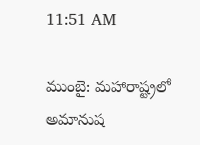11:51 AM

ముంబై: మ‌హారాష్ట్ర‌లో అమానుష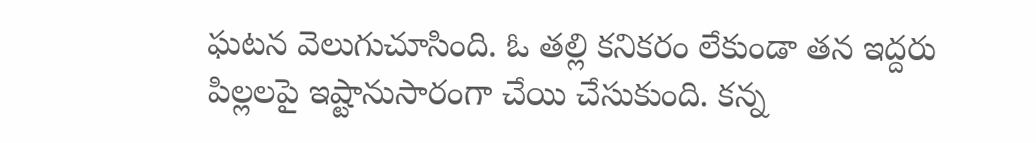ఘ‌ట‌న వెలుగుచూసింది. ఓ త‌ల్లి క‌నిక‌రం లేకుండా త‌న ఇద్ద‌రు పిల్ల‌ల‌పై ఇష్టానుసారంగా చేయి చేసుకుంది. క‌న్న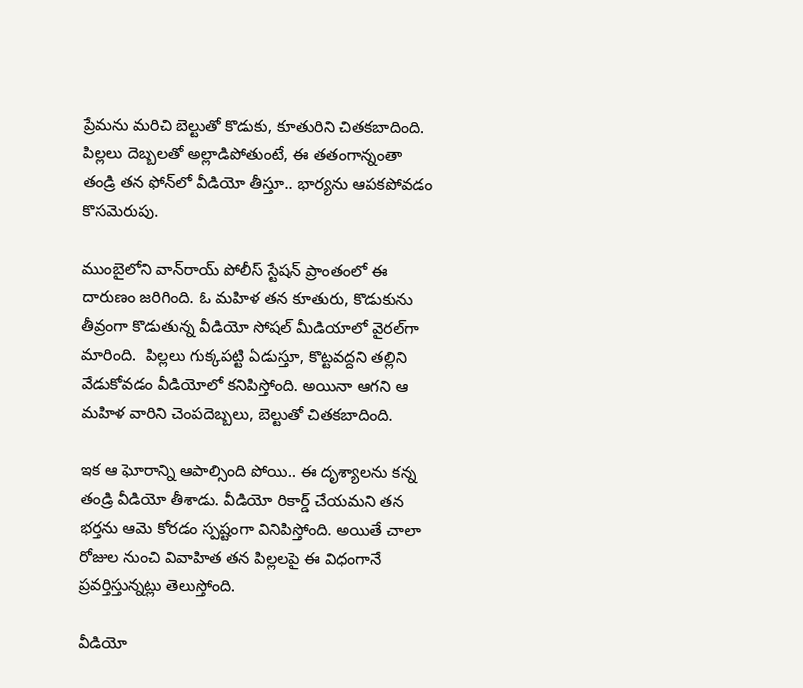ప్రేమ‌ను మ‌రిచి బెల్టుతో కొడుకు, కూతురిని చిత‌క‌బాదింది. పిల్ల‌లు దెబ్బ‌ల‌తో అల్లాడిపోతుంటే, ఈ తతంగాన్నంతా తండ్రి త‌న ఫోన్‌లో వీడియో తీస్తూ.. భార్య‌ను ఆప‌క‌పోవ‌డం కొస‌మెరుపు.

ముంబైలోని వాన్‌రాయ్ పోలీస్ స్టేషన్ ప్రాంతంలో ఈ దారుణం జ‌రిగింది. ఓ మహిళ తన కూతురు, కొడుకును తీవ్రంగా కొడుతున్న వీడియో సోష‌ల్ మీడియాలో వైర‌ల్‌గా మారింది.  పిల్ల‌లు గుక్క‌ప‌ట్టి ఏడుస్తూ, కొట్ట‌వద్ద‌ని త‌ల్లిని వేడుకోవ‌డం వీడియోలో క‌నిపిస్తోంది. అయినా ఆగ‌ని ఆ మ‌హిళ వారిని చెంప‌దెబ్బ‌లు, బెల్టుతో చిత‌క‌బాదింది.

ఇక ఆ ఘోరాన్ని ఆపాల్సింది పోయి.. ఈ దృశ్యాల‌ను క‌న్న తండ్రి వీడియో తీశాడు. వీడియో రికార్డ్ చేయమని తన భర్తను ఆమె కోరడం స్పష్టంగా వినిపిస్తోంది. అయితే చాలా రోజుల నుంచి వివాహిత త‌న పిల్ల‌ల‌పై ఈ విధంగానే ప్ర‌వ‌ర్తిస్తున్న‌ట్లు తెలుస్తోంది.

వీడియో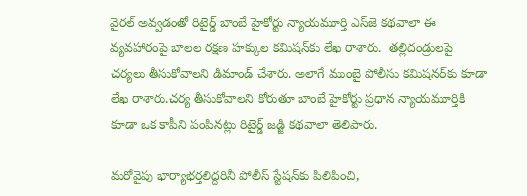వైర‌ల్ అవ్వ‌డంతో రిటైర్డ్ బాంబే హైకోర్టు న్యాయమూర్తి ఎస్‌జె కథవాలా ఈ వ్యవహారంపై బాలల రక్షణ హక్కుల కమిషన్‌కు లేఖ రాశారు.  త‌ల్లిదండ్రులపై చర్యలు తీసుకోవాలని డిమాండ్ చేశారు. అలాగే ముంబై పోలీసు కమిషనర్‌కు కూడా లేఖ రాశారు.చర్య తీసుకోవాలని కోరుతూ బాంబే హైకోర్టు ప్రధాన న్యాయమూర్తికి కూడా ఒక కాపీని పంపినట్లు రిటైర్డ్ జడ్జి కథవాలా తెలిపారు.

మ‌రోవైపు భార్యాభర్తలిద్దరినీ పోలీస్ స్టేషన్‌కు పిలిపించి,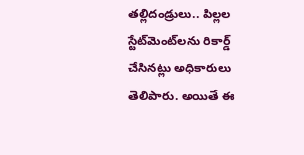తల్లిదండ్రులు.. పిల్లల స్టేట్‌మెంట్‌లను రికార్డ్ చేసినట్లు అధికారులు తెలిపారు. అయితే ఈ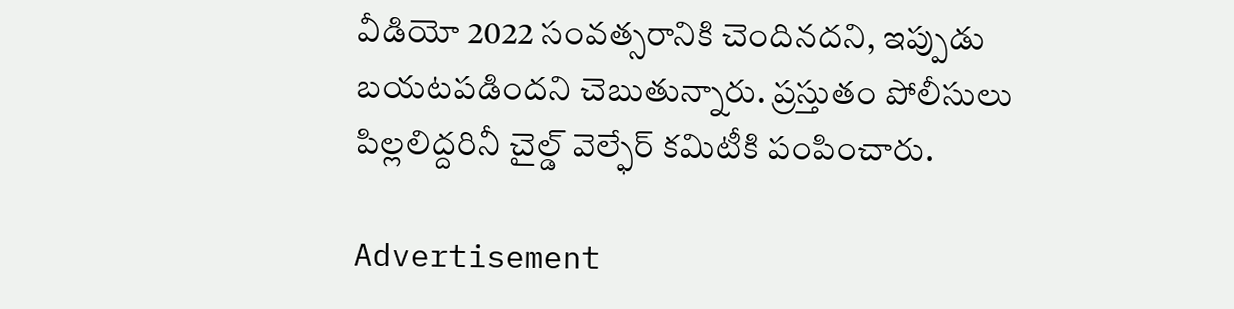వీడియో 2022 సంవత్సరానికి చెందినదని, ఇప్పుడు బయటపడిందని చెబుతున్నారు. ప్రస్తుతం పోలీసులు పిల్లలిద్దరినీ చైల్డ్ వెల్ఫేర్ కమిటీకి పంపించారు.

Advertisement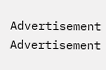Advertisement
Advertisement